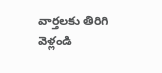వార్తలకు తిరిగి వెళ్లండి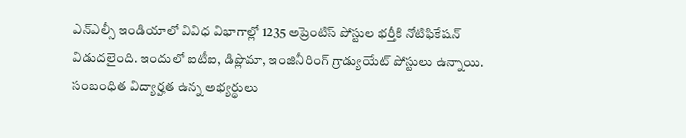ఎన్ఎల్సీ ఇండియాలో వివిధ విభాగాల్లో 1235 అప్రెంటిస్ పోస్టుల భర్తీకి నోటిఫికేషన్ విడుదలైంది. ఇందులో ఐటీఐ, డిప్లొమా, ఇంజినీరింగ్ గ్రాడ్యుయేట్ పోస్టులు ఉన్నాయి. సంబంధిత విద్యార్హత ఉన్న అభ్యర్థులు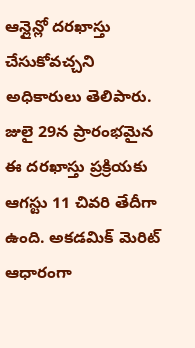ఆన్లైన్లో దరఖాస్తు చేసుకోవచ్చని అధికారులు తెలిపారు.
జులై 29న ప్రారంభమైన ఈ దరఖాస్తు ప్రక్రియకు ఆగస్టు 11 చివరి తేదీగా ఉంది. అకడమిక్ మెరిట్ ఆధారంగా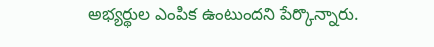అభ్యర్థుల ఎంపిక ఉంటుందని పేర్కొన్నారు.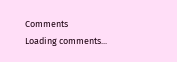Comments
Loading comments...